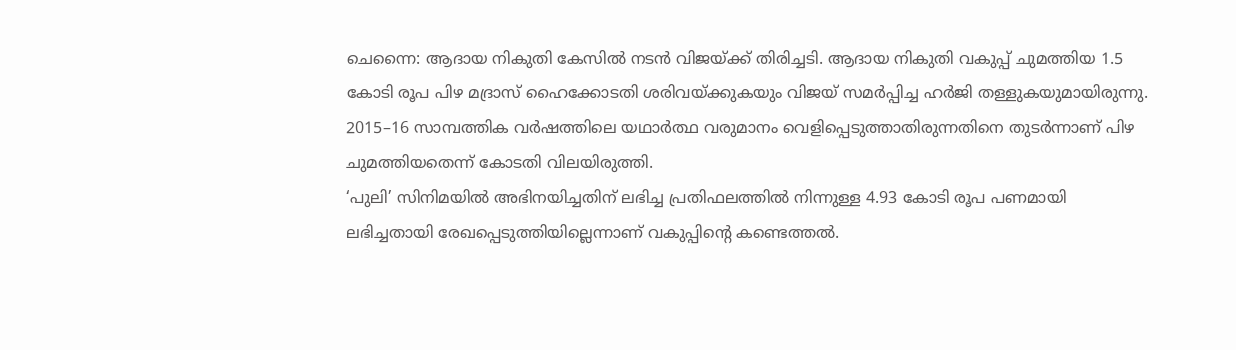ചെന്നൈ: ആദായ നികുതി കേസിൽ നടൻ വിജയ്ക്ക് തിരിച്ചടി. ആദായ നികുതി വകുപ്പ് ചുമത്തിയ 1.5 കോടി രൂപ പിഴ മദ്രാസ് ഹൈക്കോടതി ശരിവയ്ക്കുകയും വിജയ് സമർപ്പിച്ച ഹർജി തള്ളുകയുമായിരുന്നു. 2015–16 സാമ്പത്തിക വർഷത്തിലെ യഥാർത്ഥ വരുമാനം വെളിപ്പെടുത്താതിരുന്നതിനെ തുടർന്നാണ് പിഴ ചുമത്തിയതെന്ന് കോടതി വിലയിരുത്തി.
‘പുലി’ സിനിമയിൽ അഭിനയിച്ചതിന് ലഭിച്ച പ്രതിഫലത്തിൽ നിന്നുള്ള 4.93 കോടി രൂപ പണമായി ലഭിച്ചതായി രേഖപ്പെടുത്തിയില്ലെന്നാണ് വകുപ്പിന്റെ കണ്ടെത്തൽ.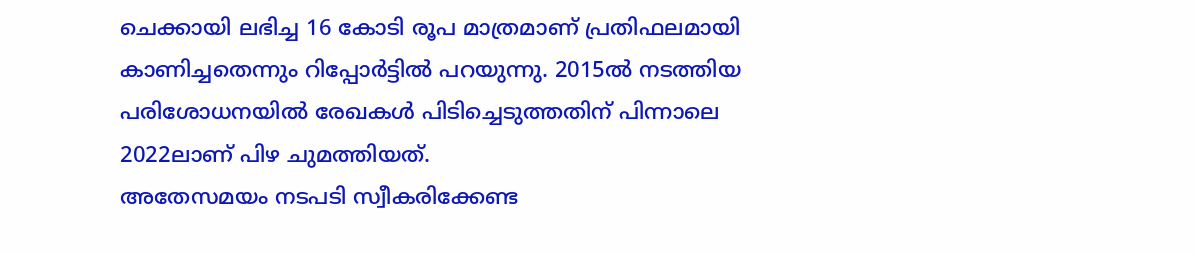ചെക്കായി ലഭിച്ച 16 കോടി രൂപ മാത്രമാണ് പ്രതിഫലമായി കാണിച്ചതെന്നും റിപ്പോർട്ടിൽ പറയുന്നു. 2015ൽ നടത്തിയ പരിശോധനയിൽ രേഖകൾ പിടിച്ചെടുത്തതിന് പിന്നാലെ 2022ലാണ് പിഴ ചുമത്തിയത്.
അതേസമയം നടപടി സ്വീകരിക്കേണ്ട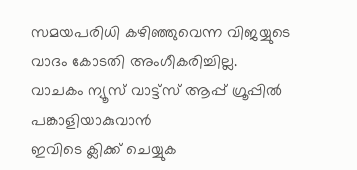സമയപരിധി കഴിഞ്ഞുവെന്ന വിജയ്യുടെ വാദം കോടതി അംഗീകരിച്ചില്ല.
വാചകം ന്യൂസ് വാട്ട്സ് ആപ്പ് ഗ്രൂപ്പിൽ പങ്കാളിയാകുവാൻ
ഇവിടെ ക്ലിക്ക് ചെയ്യുക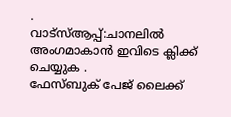.
വാട്സ്ആപ്പ്:ചാനലിൽ അംഗമാകാൻ ഇവിടെ ക്ലിക്ക് ചെയ്യുക .
ഫേസ്ബുക് പേജ് ലൈക്ക്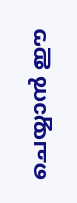ചെയ്യാൻ ഈ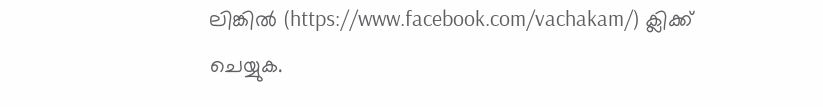ലിങ്കിൽ (https://www.facebook.com/vachakam/) ക്ലിക്ക് ചെയ്യുക.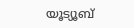യൂട്യൂബ്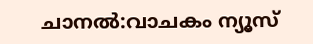ചാനൽ:വാചകം ന്യൂസ്